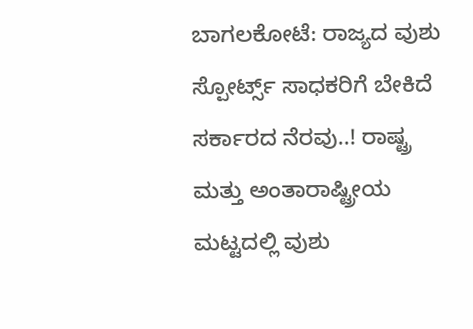ಬಾಗಲಕೋಟೆ: ರಾಜ್ಯದ ವುಶು ಸ್ಪೋರ್ಟ್ಸ್‌ ಸಾಧಕರಿಗೆ ಬೇಕಿದೆ ಸರ್ಕಾರದ ನೆರವು..! ರಾಷ್ಟ್ರ ಮತ್ತು ಅಂತಾರಾಷ್ಟ್ರೀಯ ಮಟ್ಟದಲ್ಲಿ ವುಶು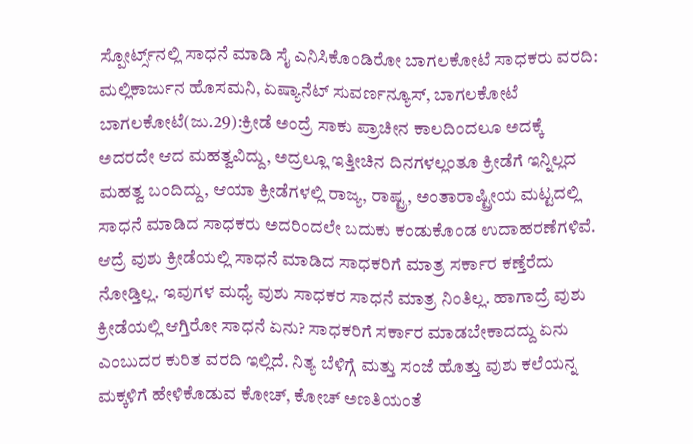ಸ್ಪೋರ್ಟ್ಸ್‌ನಲ್ಲಿ ಸಾಧನೆ ಮಾಡಿ ಸೈ ಎನಿಸಿಕೊಂಡಿರೋ ಬಾಗಲಕೋಟೆ ಸಾಧಕರು ವರದಿ: ಮಲ್ಲಿಕಾರ್ಜುನ ಹೊಸಮನಿ, ಏಷ್ಯಾನೆಟ್ ಸುವರ್ಣನ್ಯೂಸ್, ಬಾಗಲಕೋಟೆ ಬಾಗಲಕೋಟೆ(ಜು.29):ಕ್ರೀಡೆ ಅಂದ್ರೆ ಸಾಕು ಪ್ರಾಚೀನ ಕಾಲದಿಂದಲೂ ಅದಕ್ಕೆ ಅದರದೇ ಆದ ಮಹತ್ವವಿದ್ದು, ಅದ್ರಲ್ಲೂ ಇತ್ತೀಚಿನ ದಿನಗಳಲ್ಲಂತೂ ಕ್ರೀಡೆಗೆ ಇನ್ನಿಲ್ಲದ ಮಹತ್ವ ಬಂದಿದ್ದು, ಆಯಾ ಕ್ರೀಡೆಗಳಲ್ಲಿ ರಾಜ್ಯ, ರಾಷ್ಟ್ರ, ಅಂತಾರಾಷ್ಟ್ರೀಯ ಮಟ್ಟದಲ್ಲಿ ಸಾಧನೆ ಮಾಡಿದ ಸಾಧಕರು ಅದರಿಂದಲೇ ಬದುಕು ಕಂಡುಕೊಂಡ ಉದಾಹರಣೆಗಳಿವೆ. ಆದ್ರೆ ವುಶು ಕ್ರೀಡೆಯಲ್ಲಿ ಸಾಧನೆ ಮಾಡಿದ ಸಾಧಕರಿಗೆ ಮಾತ್ರ ಸರ್ಕಾರ ಕಣ್ತೆರೆದು ನೋಡ್ತಿಲ್ಲ. ಇವುಗಳ ಮಧ್ಯೆ ವುಶು ಸಾಧಕರ ಸಾಧನೆ ಮಾತ್ರ ನಿಂತಿಲ್ಲ. ಹಾಗಾದ್ರೆ ವುಶು ಕ್ರೀಡೆಯಲ್ಲಿ ಆಗ್ತಿರೋ ಸಾಧನೆ ಏನು? ಸಾಧಕರಿಗೆ ಸರ್ಕಾರ ಮಾಡಬೇಕಾದದ್ದು ಏನು ಎಂಬುದರ ಕುರಿತ ವರದಿ ಇಲ್ಲಿದೆ. ನಿತ್ಯ ಬೆಳಿಗ್ಗೆ ಮತ್ತು ಸಂಜೆ ಹೊತ್ತು ವುಶು ಕಲೆಯನ್ನ ಮಕ್ಕಳಿಗೆ ಹೇಳಿಕೊಡುವ ಕೋಚ್, ಕೋಚ್ ಅಣತಿಯಂತೆ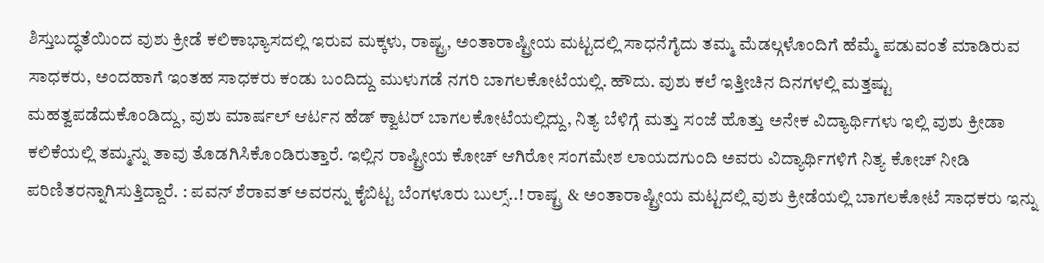ಶಿಸ್ತುಬದ್ಧತೆಯಿಂದ ವುಶು ಕ್ರೀಡೆ ಕಲಿಕಾಭ್ಯಾಸದಲ್ಲಿ ಇರುವ ಮಕ್ಕಳು, ರಾಷ್ಟ್ರ, ಅಂತಾರಾಷ್ಟ್ರೀಯ ಮಟ್ಟದಲ್ಲಿ ಸಾಧನೆಗೈದು ತಮ್ಮ ಮೆಡಲ್ಗಳೊಂದಿಗೆ ಹೆಮ್ಮೆ ಪಡುವಂತೆ ಮಾಡಿರುವ ಸಾಧಕರು, ಅಂದಹಾಗೆ ಇಂತಹ ಸಾಧಕರು ಕಂಡು ಬಂದಿದ್ದು ಮುಳುಗಡೆ ನಗರಿ ಬಾಗಲಕೋಟೆಯಲ್ಲಿ. ಹೌದು. ವುಶು ಕಲೆ ಇತ್ತೀಚಿನ ದಿನಗಳಲ್ಲಿ ಮತ್ತಷ್ಟು ಮಹತ್ವಪಡೆದುಕೊಂಡಿದ್ದು, ವುಶು ಮಾರ್ಷಲ್ ಆರ್ಟನ ಹೆಡ್ ಕ್ವಾಟರ್ ಬಾಗಲಕೋಟೆಯಲ್ಲಿದ್ದು, ನಿತ್ಯ ಬೆಳಿಗ್ಗೆ ಮತ್ತು ಸಂಜೆ ಹೊತ್ತು ಅನೇಕ ವಿದ್ಯಾರ್ಥಿಗಳು ಇಲ್ಲಿ ವುಶು ಕ್ರೀಡಾ ಕಲಿಕೆಯಲ್ಲಿ ತಮ್ಮನ್ನು ತಾವು ತೊಡಗಿಸಿಕೊಂಡಿರುತ್ತಾರೆ. ಇಲ್ಲಿನ ರಾಷ್ಟ್ರೀಯ ಕೋಚ್ ಆಗಿರೋ ಸಂಗಮೇಶ ಲಾಯದಗುಂದಿ ಅವರು ವಿದ್ಯಾರ್ಥಿಗಳಿಗೆ ನಿತ್ಯ ಕೋಚ್ ನೀಡಿ ಪರಿಣಿತರನ್ನಾಗಿಸುತ್ತಿದ್ದಾರೆ. : ಪವನ್ ಶೆರಾವತ್ ಅವರನ್ನು ಕೈಬಿಟ್ಟ ಬೆಂಗಳೂರು ಬುಲ್ಸ್..! ರಾಷ್ಟ್ರ & ಅಂತಾರಾಷ್ಟ್ರೀಯ ಮಟ್ಟದಲ್ಲಿ ವುಶು ಕ್ರೀಡೆಯಲ್ಲಿ ಬಾಗಲಕೋಟೆ ಸಾಧಕರು ಇನ್ನು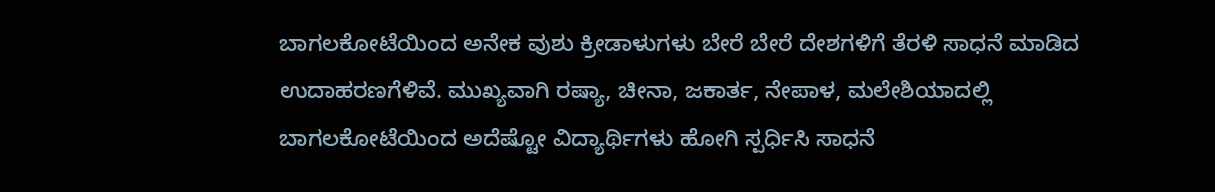ಬಾಗಲಕೋಟೆಯಿಂದ ಅನೇಕ ವುಶು ಕ್ರೀಡಾಳುಗಳು ಬೇರೆ ಬೇರೆ ದೇಶಗಳಿಗೆ ತೆರಳಿ ಸಾಧನೆ ಮಾಡಿದ ಉದಾಹರಣಗೆಳಿವೆ. ಮುಖ್ಯವಾಗಿ ರಷ್ಯಾ, ಚೀನಾ, ಜಕಾರ್ತ, ನೇಪಾಳ, ಮಲೇಶಿಯಾದಲ್ಲಿ ಬಾಗಲಕೋಟೆಯಿಂದ ಅದೆಷ್ಟೋ ವಿದ್ಯಾರ್ಥಿಗಳು ಹೋಗಿ ಸ್ಪರ್ಧಿಸಿ ಸಾಧನೆ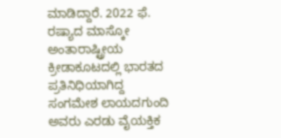ಮಾಡಿದ್ದಾರೆ. 2022 ಫೆ. ರಷ್ಯಾದ ಮಾಸ್ಕೋ ಅಂತಾರಾಷ್ಟ್ರೀಯ ಕ್ರೀಡಾಕೂಟದಲ್ಲಿ ಭಾರತದ ಪ್ರತಿನಿಧಿಯಾಗಿದ್ದ ಸಂಗಮೇಶ ಲಾಯದಗುಂದಿ ಅವರು ಎರಡು ವೈಯಕ್ತಿಕ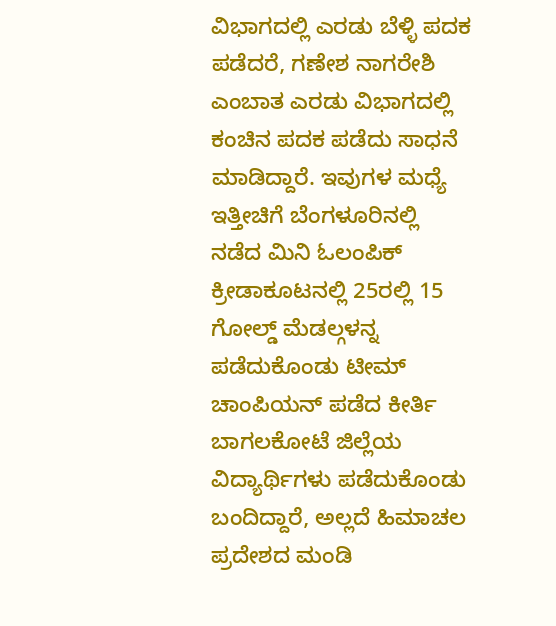ವಿಭಾಗದಲ್ಲಿ ಎರಡು ಬೆಳ್ಳಿ ಪದಕ ಪಡೆದರೆ, ಗಣೇಶ ನಾಗರೇಶಿ ಎಂಬಾತ ಎರಡು ವಿಭಾಗದಲ್ಲಿ ಕಂಚಿನ ಪದಕ ಪಡೆದು ಸಾಧನೆ ಮಾಡಿದ್ದಾರೆ. ಇವುಗಳ ಮಧ್ಯೆ ಇತ್ತೀಚಿಗೆ ಬೆಂಗಳೂರಿನಲ್ಲಿ ನಡೆದ ಮಿನಿ ಓಲಂಪಿಕ್ ಕ್ರೀಡಾಕೂಟನಲ್ಲಿ 25ರಲ್ಲಿ 15 ಗೋಲ್ಡ್ ಮೆಡಲ್ಗಳನ್ನ ಪಡೆದುಕೊಂಡು ಟೀಮ್ ಚಾಂಪಿಯನ್ ಪಡೆದ ಕೀರ್ತಿ ಬಾಗಲಕೋಟೆ ಜಿಲ್ಲೆಯ ವಿದ್ಯಾರ್ಥಿಗಳು ಪಡೆದುಕೊಂಡು ಬಂದಿದ್ದಾರೆ, ಅಲ್ಲದೆ ಹಿಮಾಚಲ ಪ್ರದೇಶದ ಮಂಡಿ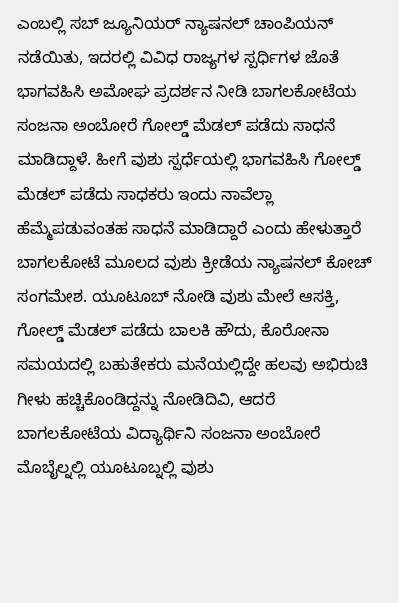ಎಂಬಲ್ಲಿ ಸಬ್ ಜ್ಯೂನಿಯರ್ ನ್ಯಾಷನಲ್ ಚಾಂಪಿಯನ್ ನಡೆಯಿತು, ಇದರಲ್ಲಿ ವಿವಿಧ ರಾಜ್ಯಗಳ ಸ್ಪರ್ಧಿಗಳ ಜೊತೆ ಭಾಗವಹಿಸಿ ಅಮೋಘ ಪ್ರದರ್ಶನ ನೀಡಿ ಬಾಗಲಕೋಟೆಯ ಸಂಜನಾ ಅಂಬೋರೆ ಗೋಲ್ಡ್ ಮೆಡಲ್ ಪಡೆದು ಸಾಧನೆ ಮಾಡಿದ್ದಾಳೆ. ಹೀಗೆ ವುಶು ಸ್ಪರ್ಧೆಯಲ್ಲಿ ಭಾಗವಹಿಸಿ ಗೋಲ್ಡ್ ಮೆಡಲ್ ಪಡೆದು ಸಾಧಕರು ಇಂದು ನಾವೆಲ್ಲಾ ಹೆಮ್ಮೆಪಡುವಂತಹ ಸಾಧನೆ ಮಾಡಿದ್ದಾರೆ ಎಂದು ಹೇಳುತ್ತಾರೆ ಬಾಗಲಕೋಟೆ ಮೂಲದ ವುಶು ಕ್ರೀಡೆಯ ನ್ಯಾಷನಲ್ ಕೋಚ್ ಸಂಗಮೇಶ. ಯೂಟೂಬ್ ನೋಡಿ ವುಶು ಮೇಲೆ ಆಸಕ್ತಿ, ಗೋಲ್ಡ್ ಮೆಡಲ್ ಪಡೆದು ಬಾಲಕಿ ಹೌದು, ಕೊರೋನಾ ಸಮಯದಲ್ಲಿ ಬಹುತೇಕರು ಮನೆಯಲ್ಲಿದ್ದೇ ಹಲವು ಅಭಿರುಚಿ ಗೀಳು ಹಚ್ಚಿಕೊಂಡಿದ್ದನ್ನು ನೋಡಿದಿವಿ, ಆದರೆ ಬಾಗಲಕೋಟೆಯ ವಿದ್ಯಾರ್ಥಿನಿ ಸಂಜನಾ ಅಂಬೋರೆ ಮೊಬೈಲ್ನಲ್ಲಿ ಯೂಟೂಬ್ನಲ್ಲಿ ವುಶು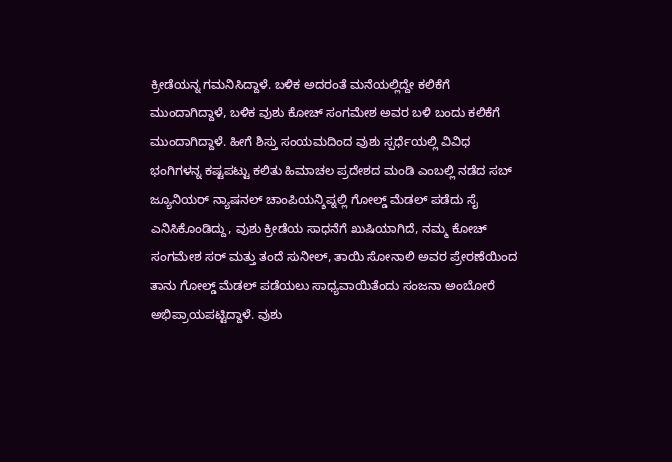ಕ್ರೀಡೆಯನ್ನ ಗಮನಿಸಿದ್ದಾಳೆ. ಬಳಿಕ ಅದರಂತೆ ಮನೆಯಲ್ಲಿದ್ದೇ ಕಲಿಕೆಗೆ ಮುಂದಾಗಿದ್ದಾಳೆ, ಬಳಿಕ ವುಶು ಕೋಚ್ ಸಂಗಮೇಶ ಅವರ ಬಳಿ ಬಂದು ಕಲಿಕೆಗೆ ಮುಂದಾಗಿದ್ದಾಳೆ. ಹೀಗೆ ಶಿಸ್ತು ಸಂಯಮದಿಂದ ವುಶು ಸ್ಪರ್ಧೆಯಲ್ಲಿ ವಿವಿಧ ಭಂಗಿಗಳನ್ನ ಕಷ್ಟಪಟ್ಟು ಕಲಿತು ಹಿಮಾಚಲ ಪ್ರದೇಶದ ಮಂಡಿ ಎಂಬಲ್ಲಿ ನಡೆದ ಸಬ್ ಜ್ಯೂನಿಯರ್ ನ್ಯಾಷನಲ್ ಚಾಂಪಿಯನ್ಶಿಪ್ನಲ್ಲಿ ಗೋಲ್ಡ್ ಮೆಡಲ್ ಪಡೆದು ಸೈ ಎನಿಸಿಕೊಂಡಿದ್ದು, ವುಶು ಕ್ರೀಡೆಯ ಸಾಧನೆಗೆ ಖುಷಿಯಾಗಿದೆ, ನಮ್ಮ ಕೋಚ್ ಸಂಗಮೇಶ ಸರ್ ಮತ್ತು ತಂದೆ ಸುನೀಲ್, ತಾಯಿ ಸೋನಾಲಿ ಅವರ ಪ್ರೇರಣೆಯಿಂದ ತಾನು ಗೋಲ್ಡ್ ಮೆಡಲ್ ಪಡೆಯಲು ಸಾಧ್ಯವಾಯಿತೆಂದು ಸಂಜನಾ ಅಂಬೋರೆ ಅಭಿಪ್ರಾಯಪಟ್ಟಿದ್ದಾಳೆ. ವುಶು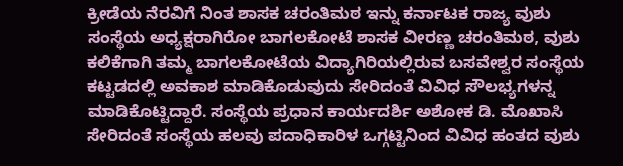ಕ್ರೀಡೆಯ ನೆರವಿಗೆ ನಿಂತ ಶಾಸಕ ಚರಂತಿಮಠ ಇನ್ನು ಕರ್ನಾಟಕ ರಾಜ್ಯ ವುಶು ಸಂಸ್ಥೆಯ ಅಧ್ಯಕ್ಷರಾಗಿರೋ ಬಾಗಲಕೋಟೆ ಶಾಸಕ ವೀರಣ್ಣ ಚರಂತಿಮಠ, ವುಶು ಕಲಿಕೆಗಾಗಿ ತಮ್ಮ ಬಾಗಲಕೋಟೆಯ ವಿದ್ಯಾಗಿರಿಯಲ್ಲಿರುವ ಬಸವೇಶ್ವರ ಸಂಸ್ಥೆಯ ಕಟ್ಟಡದಲ್ಲಿ ಅವಕಾಶ ಮಾಡಿಕೊಡುವುದು ಸೇರಿದಂತೆ ವಿವಿಧ ಸೌಲಭ್ಯಗಳನ್ನ ಮಾಡಿಕೊಟ್ಟಿದ್ದಾರೆ. ಸಂಸ್ಥೆಯ ಪ್ರಧಾನ ಕಾರ್ಯದರ್ಶಿ ಅಶೋಕ ಡಿ. ಮೊಖಾಸಿ ಸೇರಿದಂತೆ ಸಂಸ್ಥೆಯ ಹಲವು ಪದಾಧಿಕಾರಿಳ ಒಗ್ಗಟ್ಟಿನಿಂದ ವಿವಿಧ ಹಂತದ ವುಶು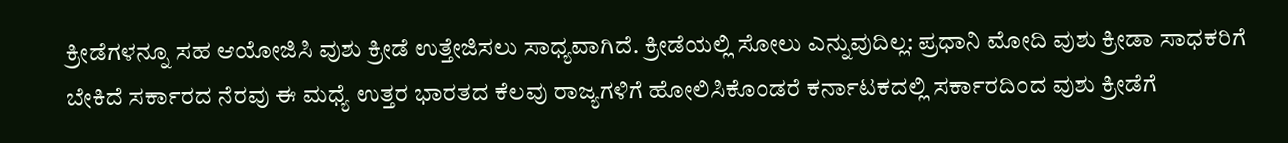ಕ್ರೀಡೆಗಳನ್ನೂ ಸಹ ಆಯೋಜಿಸಿ ವುಶು ಕ್ರೀಡೆ ಉತ್ತೇಜಿಸಲು ಸಾಧ್ಯವಾಗಿದೆ. ಕ್ರೀಡೆಯಲ್ಲಿ ಸೋಲು ಎನ್ನುವುದಿಲ್ಲ: ಪ್ರಧಾನಿ ಮೋದಿ ವುಶು ಕ್ರೀಡಾ ಸಾಧಕರಿಗೆ ಬೇಕಿದೆ ಸರ್ಕಾರದ ನೆರವು ಈ ಮಧ್ಯೆ ಉತ್ತರ ಭಾರತದ ಕೆಲವು ರಾಜ್ಯಗಳಿಗೆ ಹೋಲಿಸಿಕೊಂಡರೆ ಕರ್ನಾಟಕದಲ್ಲಿ ಸರ್ಕಾರದಿಂದ ವುಶು ಕ್ರೀಡೆಗೆ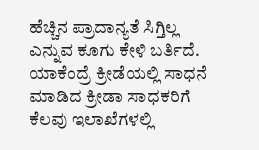ಹೆಚ್ಚಿನ ಪ್ರಾದಾನ್ಯತೆ ಸಿಗ್ತಿಲ್ಲ ಎನ್ನುವ ಕೂಗು ಕೇಳಿ ಬರ್ತಿದೆ. ಯಾಕೆಂದ್ರೆ ಕ್ರೀಡೆಯಲ್ಲಿ ಸಾಧನೆ ಮಾಡಿದ ಕ್ರೀಡಾ ಸಾಧಕರಿಗೆ ಕೆಲವು ಇಲಾಖೆಗಳಲ್ಲಿ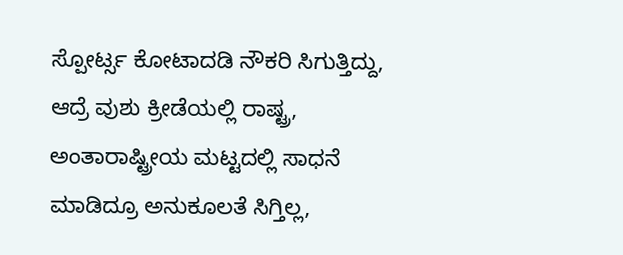ಸ್ಪೋರ್ಟ್ಸ ಕೋಟಾದಡಿ ನೌಕರಿ ಸಿಗುತ್ತಿದ್ದು, ಆದ್ರೆ ವುಶು ಕ್ರೀಡೆಯಲ್ಲಿ ರಾಷ್ಟ್ರ, ಅಂತಾರಾಷ್ಟ್ರೀಯ ಮಟ್ಟದಲ್ಲಿ ಸಾಧನೆ ಮಾಡಿದ್ರೂ ಅನುಕೂಲತೆ ಸಿಗ್ತಿಲ್ಲ,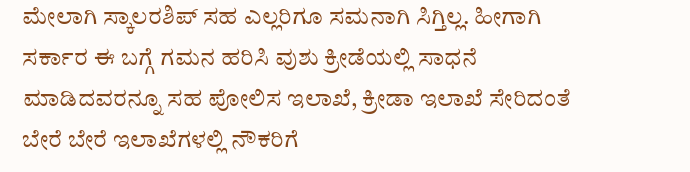ಮೇಲಾಗಿ ಸ್ಕಾಲರಶಿಪ್ ಸಹ ಎಲ್ಲರಿಗೂ ಸಮನಾಗಿ ಸಿಗ್ತಿಲ್ಲ. ಹೀಗಾಗಿ ಸರ್ಕಾರ ಈ ಬಗ್ಗೆ ಗಮನ ಹರಿಸಿ ವುಶು ಕ್ರೀಡೆಯಲ್ಲಿ ಸಾಧನೆ ಮಾಡಿದವರನ್ನೂ ಸಹ ಪೋಲಿಸ ಇಲಾಖೆ, ಕ್ರೀಡಾ ಇಲಾಖೆ ಸೇರಿದಂತೆ ಬೇರೆ ಬೇರೆ ಇಲಾಖೆಗಳಲ್ಲಿ ನೌಕರಿಗೆ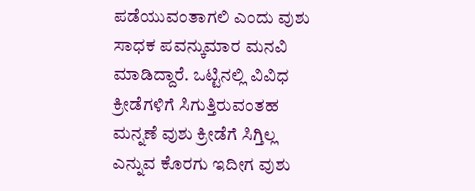ಪಡೆಯುವಂತಾಗಲಿ ಎಂದು ವುಶು ಸಾಧಕ ಪವನ್ಕುಮಾರ ಮನವಿ ಮಾಡಿದ್ದಾರೆ. ಒಟ್ಟಿನಲ್ಲಿ ವಿವಿಧ ಕ್ರೀಡೆಗಳಿಗೆ ಸಿಗುತ್ತಿರುವಂತಹ ಮನ್ನಣೆ ವುಶು ಕ್ರೀಡೆಗೆ ಸಿಗ್ತಿಲ್ಲ ಎನ್ನುವ ಕೊರಗು ಇದೀಗ ವುಶು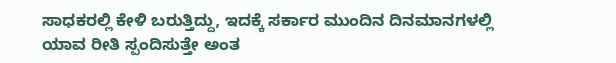ಸಾಧಕರಲ್ಲಿ ಕೇಳಿ ಬರುತ್ತಿದ್ದು, ಇದಕ್ಕೆ ಸರ್ಕಾರ ಮುಂದಿನ ದಿನಮಾನಗಳಲ್ಲಿ ಯಾವ ರೀತಿ ಸ್ಪಂದಿಸುತ್ತೇ ಅಂತ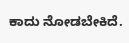ಕಾದು ನೋಡಬೇಕಿದೆ.